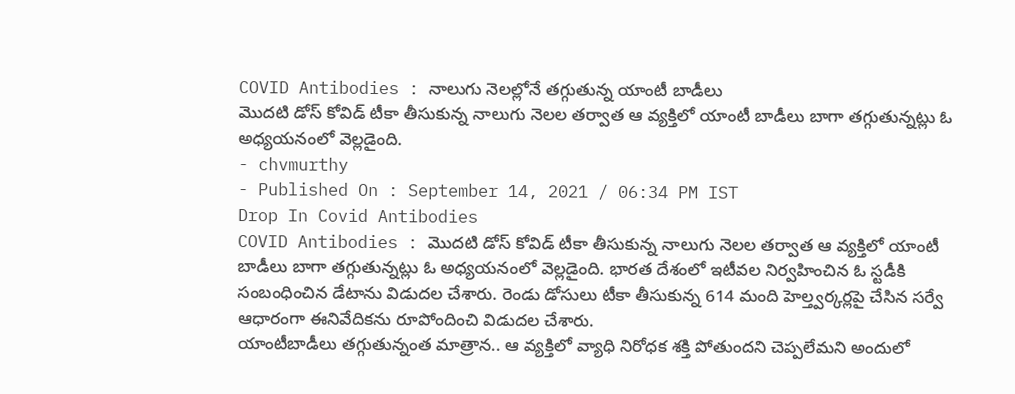COVID Antibodies : నాలుగు నెలల్లోనే తగ్గుతున్న యాంటీ బాడీలు
మొదటి డోస్ కోవిడ్ టీకా తీసుకున్న నాలుగు నెలల తర్వాత ఆ వ్యక్తిలో యాంటీ బాడీలు బాగా తగ్గుతున్నట్లు ఓ అధ్యయనంలో వెల్లడైంది.
- chvmurthy
- Published On : September 14, 2021 / 06:34 PM IST
Drop In Covid Antibodies
COVID Antibodies : మొదటి డోస్ కోవిడ్ టీకా తీసుకున్న నాలుగు నెలల తర్వాత ఆ వ్యక్తిలో యాంటీ బాడీలు బాగా తగ్గుతున్నట్లు ఓ అధ్యయనంలో వెల్లడైంది. భారత దేశంలో ఇటీవల నిర్వహించిన ఓ స్టడీకి సంబంధించిన డేటాను విడుదల చేశారు. రెండు డోసులు టీకా తీసుకున్న 614 మంది హెల్త్వర్కర్లపై చేసిన సర్వే ఆధారంగా ఈనివేదికను రూపోందించి విడుదల చేశారు.
యాంటీబాడీలు తగ్గుతున్నంత మాత్రాన.. ఆ వ్యక్తిలో వ్యాధి నిరోధక శక్తి పోతుందని చెప్పలేమని అందులో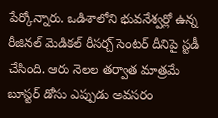పేర్కోన్నారు. ఒడిశాలోని భువనేశ్వర్లో ఉన్న రీజినల్ మెడికల్ రీసర్చ్ సెంటర్ దీనిపై స్టడీ చేసింది. ఆరు నెలల తర్వాత మాత్రమే బూస్టర్ డోసు ఎప్పుడు అవసరం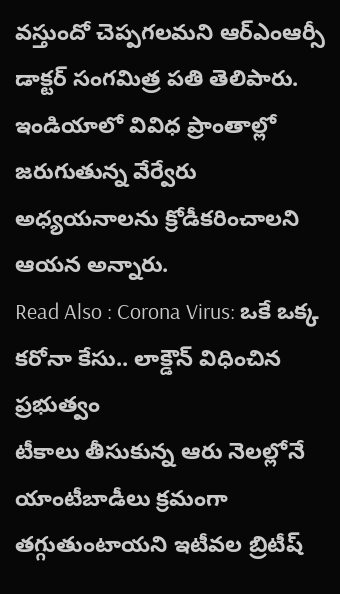వస్తుందో చెప్పగలమని ఆర్ఎంఆర్సీ డాక్టర్ సంగమిత్ర పతి తెలిపారు. ఇండియాలో వివిధ ప్రాంతాల్లో జరుగుతున్న వేర్వేరు అధ్యయనాలను క్రోడీకరించాలని ఆయన అన్నారు.
Read Also : Corona Virus: ఒకే ఒక్క కరోనా కేసు.. లాక్డౌన్ విధించిన ప్రభుత్వం
టీకాలు తీసుకున్న ఆరు నెలల్లోనే యాంటీబాడీలు క్రమంగా తగ్గుతుంటాయని ఇటీవల బ్రిటీష్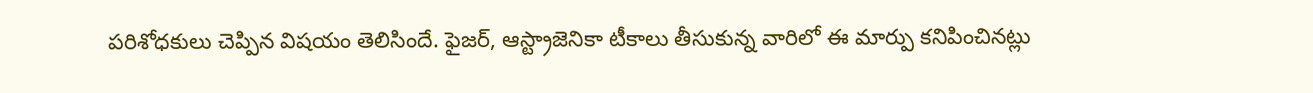పరిశోధకులు చెప్పిన విషయం తెలిసిందే. ఫైజర్, ఆస్ట్రాజెనికా టీకాలు తీసుకున్న వారిలో ఈ మార్పు కనిపించినట్లు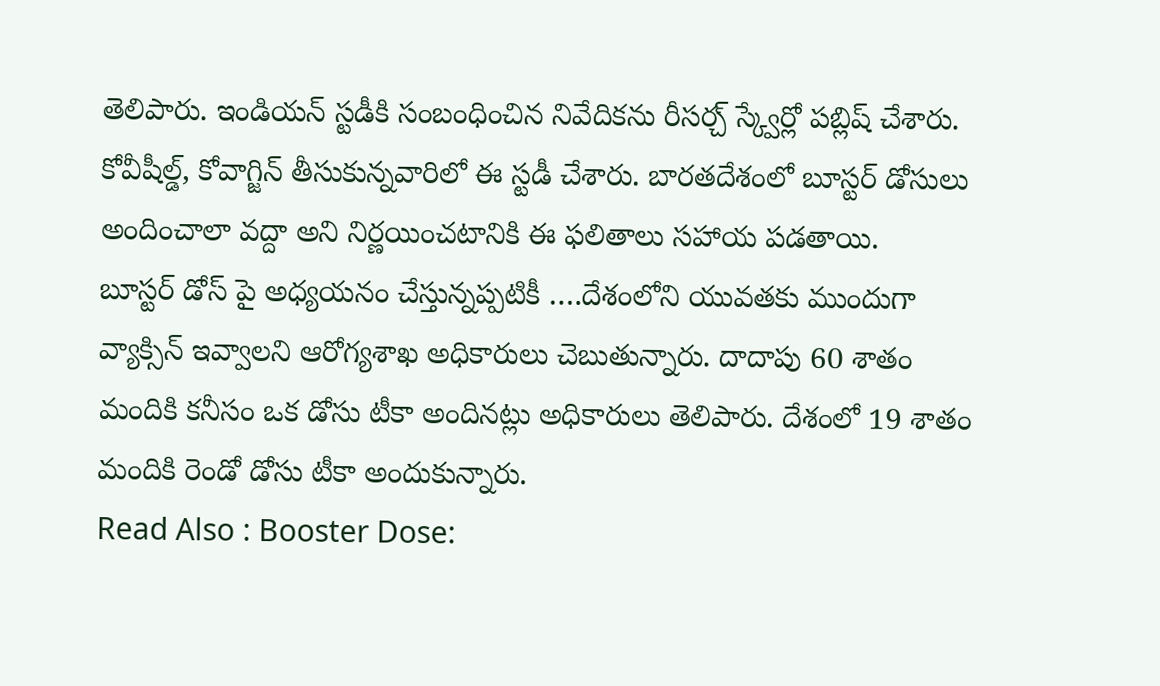తెలిపారు. ఇండియన్ స్టడీకి సంబంధించిన నివేదికను రీసర్చ్ స్క్వేర్లో పబ్లిష్ చేశారు. కోవీషీల్డ్, కోవాగ్జిన్ తీసుకున్నవారిలో ఈ స్టడీ చేశారు. బారతదేశంలో బూస్టర్ డోసులు అందించాలా వద్దా అని నిర్ణయించటానికి ఈ ఫలితాలు సహాయ పడతాయి.
బూస్టర్ డోస్ పై అధ్యయనం చేస్తున్నప్పటికీ ….దేశంలోని యువతకు ముందుగా వ్యాక్సిన్ ఇవ్వాలని ఆరోగ్యశాఖ అధికారులు చెబుతున్నారు. దాదాపు 60 శాతం మందికి కనీసం ఒక డోసు టీకా అందినట్లు అధికారులు తెలిపారు. దేశంలో 19 శాతం మందికి రెండో డోసు టీకా అందుకున్నారు.
Read Also : Booster Dose: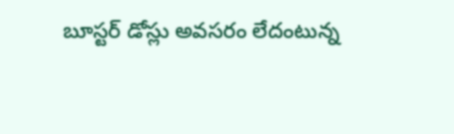బూస్టర్ డోస్లు అవసరం లేదంటున్న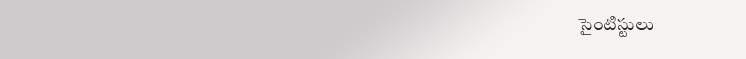సైంటిస్టులు